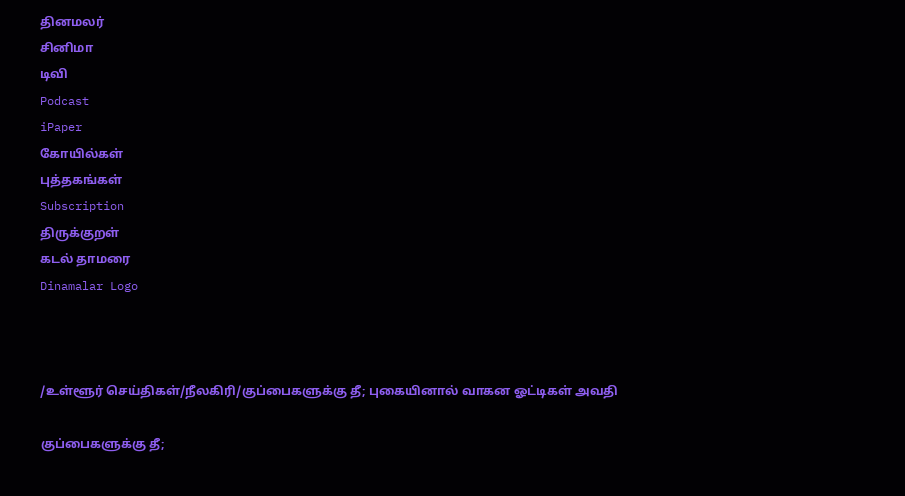தினமலர்
சினிமா
டிவி
Podcast
iPaper
கோயில்கள்
புத்தகங்கள்
Subscription
திருக்குறள்
கடல் தாமரை
Dinamalar Logo



/உள்ளூர் செய்திகள்/நீலகிரி/குப்பைகளுக்கு தீ; புகையினால் வாகன ஓட்டிகள் அவதி

குப்பைகளுக்கு தீ;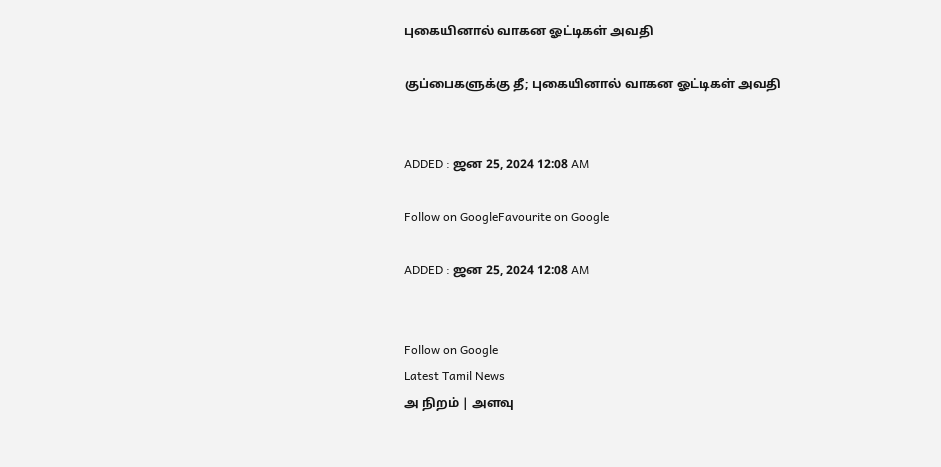புகையினால் வாகன ஓட்டிகள் அவதி

குப்பைகளுக்கு தீ; புகையினால் வாகன ஓட்டிகள் அவதி


ADDED : ஜன 25, 2024 12:08 AM

Follow on GoogleFavourite on Google

ADDED : ஜன 25, 2024 12:08 AM


Follow on Google
Latest Tamil News
அ நிறம் | அளவு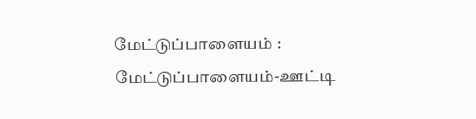மேட்டுப்பாளையம் : மேட்டுப்பாளையம்-ஊட்டி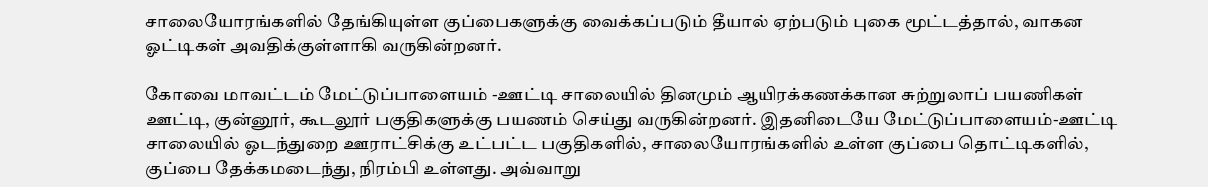சாலையோரங்களில் தேங்கியுள்ள குப்பைகளுக்கு வைக்கப்படும் தீயால் ஏற்படும் புகை மூட்டத்தால், வாகன ஓட்டிகள் அவதிக்குள்ளாகி வருகின்றனர்.

கோவை மாவட்டம் மேட்டுப்பாளையம் -ஊட்டி சாலையில் தினமும் ஆயிரக்கணக்கான சுற்றுலாப் பயணிகள் ஊட்டி, குன்னூர், கூடலூர் பகுதிகளுக்கு பயணம் செய்து வருகின்றனர். இதனிடையே மேட்டுப்பாளையம்-ஊட்டி சாலையில் ஓடந்துறை ஊராட்சிக்கு உட்பட்ட பகுதிகளில், சாலையோரங்களில் உள்ள குப்பை தொட்டிகளில், குப்பை தேக்கமடைந்து, நிரம்பி உள்ளது. அவ்வாறு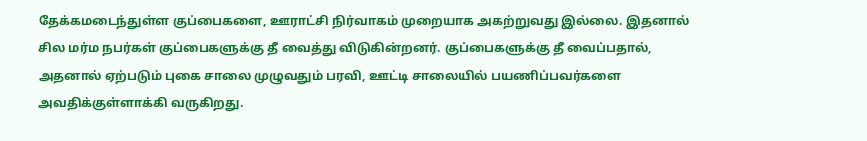தேக்கமடைந்துள்ள குப்பைகளை, ஊராட்சி நிர்வாகம் முறையாக அகற்றுவது இல்லை. இதனால் சில மர்ம நபர்கள் குப்பைகளுக்கு தீ வைத்து விடுகின்றனர். குப்பைகளுக்கு தீ வைப்பதால், அதனால் ஏற்படும் புகை சாலை முழுவதும் பரவி, ஊட்டி சாலையில் பயணிப்பவர்களை அவதிக்குள்ளாக்கி வருகிறது.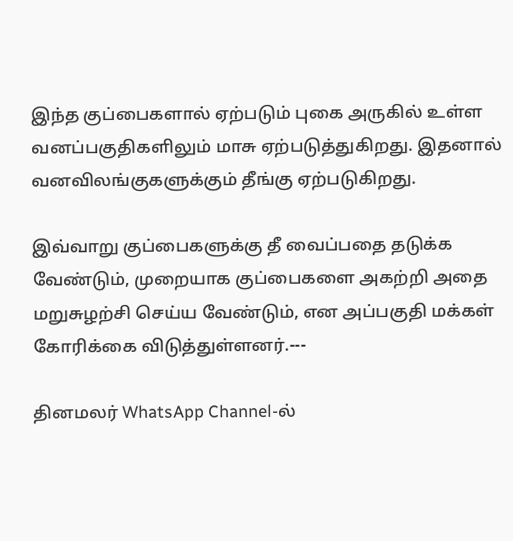இந்த குப்பைகளால் ஏற்படும் புகை அருகில் உள்ள வனப்பகுதிகளிலும் மாசு ஏற்படுத்துகிறது. இதனால் வனவிலங்குகளுக்கும் தீங்கு ஏற்படுகிறது.

இவ்வாறு குப்பைகளுக்கு தீ வைப்பதை தடுக்க வேண்டும், முறையாக குப்பைகளை அகற்றி அதை மறுசுழற்சி செய்ய வேண்டும், என அப்பகுதி மக்கள் கோரிக்கை விடுத்துள்ளனர்.---

தினமலர் WhatsApp Channel-ல்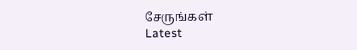சேருங்கள்
Latest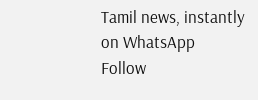Tamil news, instantly on WhatsApp
Follow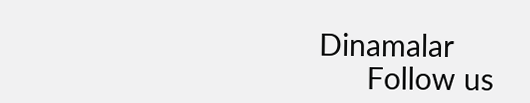Dinamalar
      Follow us